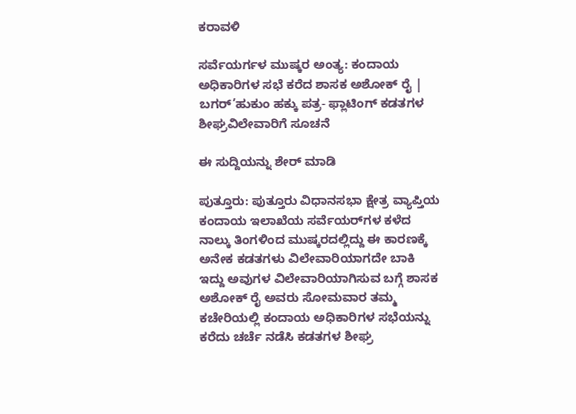ಕರಾವಳಿ

ಸರ್ವೆಯರ್ಗಳ ಮುಷ್ಕರ ಅಂತ್ಯ: ಕಂದಾಯ ಅಧಿಕಾರಿಗಳ ಸಭೆ ಕರೆದ ಶಾಸಕ ಅಶೋಕ್ ರೈ | ಬಗರ್‌’ಹುಕುಂ ಹಕ್ಕು ಪತ್ರ- ಫ್ಲಾಟಿಂಗ್ ಕಡತಗಳ ಶೀಘ್ರವಿಲೇವಾರಿಗೆ ಸೂಚನೆ

ಈ ಸುದ್ದಿಯನ್ನು ಶೇರ್ ಮಾಡಿ

ಪುತ್ತೂರು: ಪುತ್ತೂರು ವಿಧಾನಸಭಾ ಕ್ಷೇತ್ರ ವ್ಯಾಪ್ತಿಯ  ಕಂದಾಯ ಇಲಾಖೆಯ ಸರ್ವೆಯರ್‌ಗಳ ಕಳೆದ ನಾಲ್ಕು ತಿಂಗಳಿಂದ ಮುಷ್ಕರದಲ್ಲಿದ್ದು ಈ ಕಾರಣಕ್ಕೆ ಅನೇಕ ಕಡತಗಳು ವಿಲೇವಾರಿಯಾಗದೇ ಬಾಕಿ ಇದ್ದು ಅವುಗಳ ವಿಲೇವಾರಿಯಾಗಿಸುವ ಬಗ್ಗೆ ಶಾಸಕ ಅಶೋಕ್ ರೈ ಅವರು ಸೋಮವಾರ ತಮ್ಮ ಕಚೇರಿಯಲ್ಲಿ ಕಂದಾಯ ಅಧಿಕಾರಿಗಳ ಸಭೆಯನ್ನು ಕರೆದು ಚರ್ಚೆ ನಡೆಸಿ ಕಡತಗಳ ಶೀಘ್ರ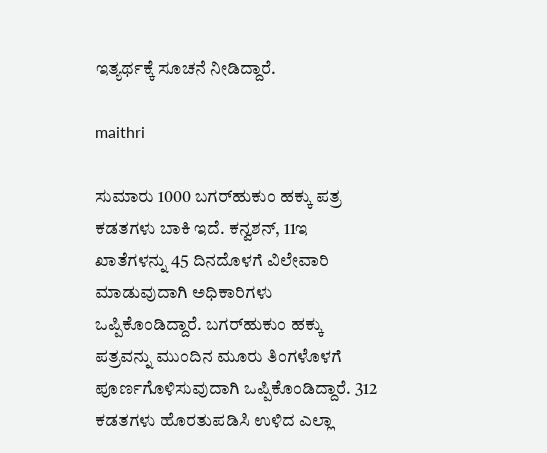ಇತ್ಯರ್ಥಕ್ಕೆ ಸೂಚನೆ ನೀಡಿದ್ದಾರೆ.

maithri

ಸುಮಾರು 1000 ಬಗರ್‌ಹುಕುಂ ಹಕ್ಕು ಪತ್ರ ಕಡತಗಳು ಬಾಕಿ ಇದೆ. ಕನ್ವಶನ್, 11ಇ ಖಾತೆಗಳನ್ನು 45 ದಿನದೊಳಗೆ ವಿಲೇವಾರಿ ಮಾಡುವುದಾಗಿ ಅಧಿಕಾರಿಗಳು ಒಪ್ಪಿಕೊಂಡಿದ್ದಾರೆ. ಬಗರ್‌ಹುಕುಂ ಹಕ್ಕು ಪತ್ರವನ್ನು ಮುಂದಿನ ಮೂರು ತಿಂಗಳೊಳಗೆ ಪೂರ್ಣಗೊಳಿಸುವುದಾಗಿ ಒಪ್ಪಿಕೊಂಡಿದ್ದಾರೆ. 312 ಕಡತಗಳು ಹೊರತುಪಡಿಸಿ ಉಳಿದ ಎಲ್ಲಾ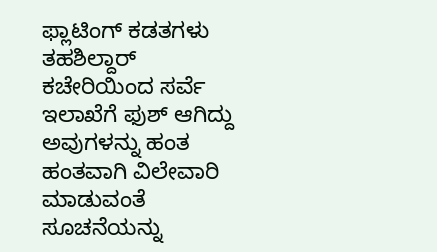ಫ್ಲಾಟಿಂಗ್ ಕಡತಗಳು ತಹಶಿಲ್ದಾರ್ ಕಚೇರಿಯಿಂದ ಸರ್ವೆ ಇಲಾಖೆಗೆ ಫುಶ್ ಆಗಿದ್ದು ಅವುಗಳನ್ನು ಹಂತ ಹಂತವಾಗಿ ವಿಲೇವಾರಿ ಮಾಡುವಂತೆ ಸೂಚನೆಯನ್ನು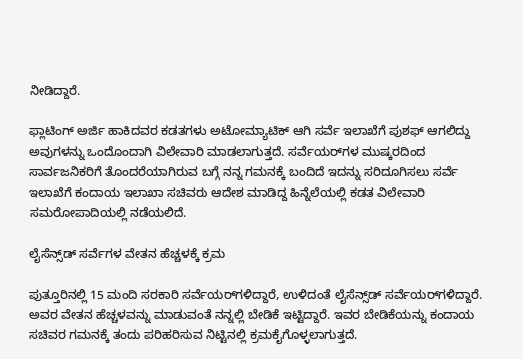ನೀಡಿದ್ದಾರೆ.

ಫ್ಲಾಟಿಂಗ್ ಅರ್ಜಿ ಹಾಕಿದವರ ಕಡತಗಳು ಅಟೋಮ್ಯಾಟಿಕ್ ಆಗಿ ಸರ್ವೆ ಇಲಾಖೆಗೆ ಪುಶಫ್ ಆಗಲಿದ್ದು ಅವುಗಳನ್ನು ಒಂದೊಂದಾಗಿ ವಿಲೇವಾರಿ ಮಾಡಲಾಗುತ್ತದೆ. ಸರ್ವೆಯರ್‌ಗಳ ಮುಷ್ಕರದಿಂದ ಸಾರ್ವಜನಿಕರಿಗೆ ತೊಂದರೆಯಾಗಿರುವ ಬಗ್ಗೆ ನನ್ನ ಗಮನಕ್ಕೆ ಬಂದಿದೆ ಇದನ್ನು ಸರಿದೂಗಿಸಲು ಸರ್ವೆ ಇಲಾಖೆಗೆ ಕಂದಾಯ ಇಲಾಖಾ ಸಚಿವರು ಆದೇಶ ಮಾಡಿದ್ದ ಹಿನ್ನೆಲೆಯಲ್ಲಿ ಕಡತ ವಿಲೇವಾರಿ ಸಮರೋಪಾದಿಯಲ್ಲಿ ನಡೆಯಲಿದೆ.

ಲೈಸೆನ್ಸ್‌ಡ್ ಸರ್ವೆಗಳ ವೇತನ ಹೆಚ್ಚಳಕ್ಕೆ ಕ್ರಮ

ಪುತ್ತೂರಿನಲ್ಲಿ 15 ಮಂದಿ ಸರಕಾರಿ ಸರ್ವೆಯರ್‌ಗಳಿದ್ದಾರೆ, ಉಳಿದಂತೆ ಲೈಸೆನ್ಸ್‌ಡ್ ಸರ್ವೆಯರ್‌ಗಳಿದ್ದಾರೆ. ಅವರ ವೇತನ ಹೆಚ್ಚಳವನ್ನು ಮಾಡುವಂತೆ ನನ್ನಲ್ಲಿ ಬೇಡಿಕೆ ಇಟ್ಟಿದ್ದಾರೆ. ಇವರ ಬೇಡಿಕೆಯನ್ನು ಕಂದಾಯ ಸಚಿವರ ಗಮನಕ್ಕೆ ತಂದು ಪರಿಹರಿಸುವ ನಿಟ್ಟಿನಲ್ಲಿ ಕ್ರಮಕೈಗೊಳ್ಳಲಾಗುತ್ತದೆ.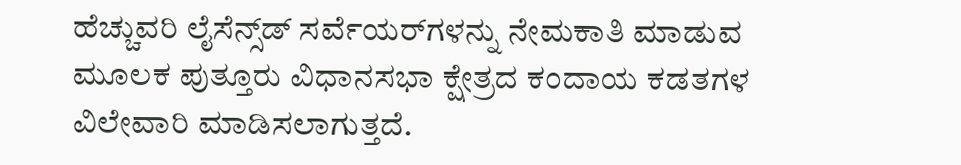ಹೆಚ್ಚುವರಿ ಲೈಸೆನ್ಸ್‌ಡ್ ಸರ್ವೆಯರ್‌ಗಳನ್ನು ನೇಮಕಾತಿ ಮಾಡುವ ಮೂಲಕ ಪುತ್ತೂರು ವಿಧಾನಸಭಾ ಕ್ಷೇತ್ರದ ಕಂದಾಯ ಕಡತಗಳ ವಿಲೇವಾರಿ ಮಾಡಿಸಲಾಗುತ್ತದೆ.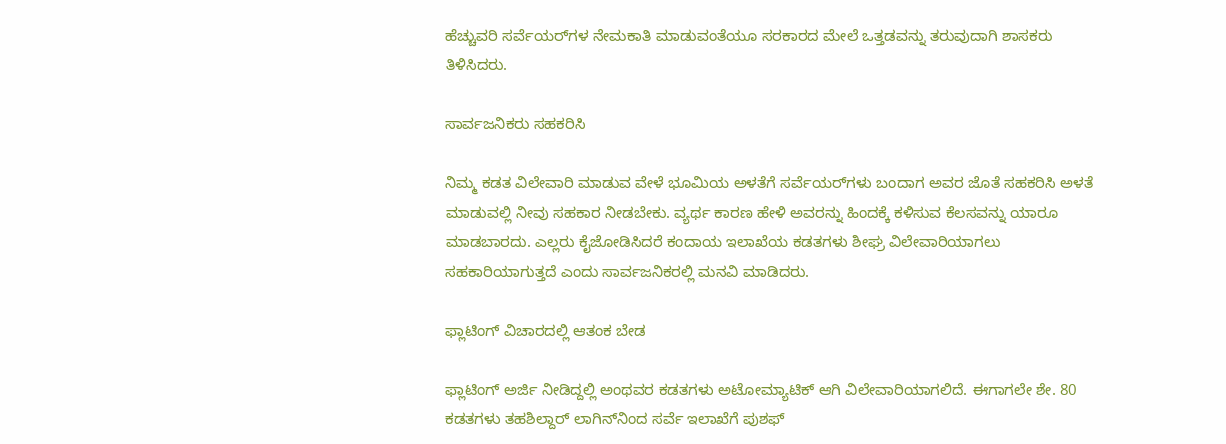ಹೆಚ್ಚುವರಿ ಸರ್ವೆಯರ್‌ಗಳ ನೇಮಕಾತಿ ಮಾಡುವಂತೆಯೂ ಸರಕಾರದ ಮೇಲೆ ಒತ್ತಡವನ್ನು ತರುವುದಾಗಿ ಶಾಸಕರು ತಿಳಿಸಿದರು.

ಸಾರ್ವಜನಿಕರು ಸಹಕರಿಸಿ

ನಿಮ್ಮ ಕಡತ ವಿಲೇವಾರಿ ಮಾಡುವ ವೇಳೆ ಭೂಮಿಯ ಅಳತೆಗೆ ಸರ್ವೆಯರ್‌ಗಳು ಬಂದಾಗ ಅವರ ಜೊತೆ ಸಹಕರಿಸಿ ಅಳತೆ ಮಾಡುವಲ್ಲಿ ನೀವು ಸಹಕಾರ ನೀಡಬೇಕು. ವ್ಯರ್ಥ ಕಾರಣ ಹೇಳಿ ಅವರನ್ನು ಹಿಂದಕ್ಕೆ ಕಳಿಸುವ ಕೆಲಸವನ್ನು ಯಾರೂ ಮಾಡಬಾರದು. ಎಲ್ಲರು ಕೈಜೋಡಿಸಿದರೆ ಕಂದಾಯ ಇಲಾಖೆಯ ಕಡತಗಳು ಶೀಘ್ರ ವಿಲೇವಾರಿಯಾಗಲು ಸಹಕಾರಿಯಾಗುತ್ತದೆ ಎಂದು ಸಾರ್ವಜನಿಕರಲ್ಲಿ ಮನವಿ ಮಾಡಿದರು.

ಫ್ಲಾಟಿಂಗ್ ವಿಚಾರದಲ್ಲಿ ಆತಂಕ ಬೇಡ

ಫ್ಲಾಟಿಂಗ್ ಅರ್ಜಿ ನೀಡಿದ್ದಲ್ಲಿ ಅಂಥವರ ಕಡತಗಳು ಅಟೋಮ್ಯಾಟಿಕ್ ಆಗಿ ವಿಲೇವಾರಿಯಾಗಲಿದೆ. ಈಗಾಗಲೇ ಶೇ. 80 ಕಡತಗಳು ತಹಶಿಲ್ದಾರ್ ಲಾಗಿನ್‌ನಿಂದ ಸರ್ವೆ ಇಲಾಖೆಗೆ ಪುಶಫ್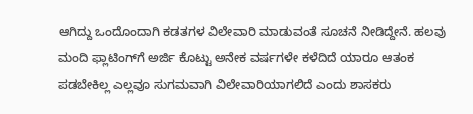ಆಗಿದ್ದು ಒಂದೊಂದಾಗಿ ಕಡತಗಳ ವಿಲೇವಾರಿ ಮಾಡುವಂತೆ ಸೂಚನೆ ನೀಡಿದ್ದೇನೆ. ಹಲವು ಮಂದಿ ಫ್ಲಾಟಿಂಗ್‌ಗೆ ಅರ್ಜಿ ಕೊಟ್ಟು ಅನೇಕ ವರ್ಷಗಳೇ ಕಳೆದಿದೆ ಯಾರೂ ಆತಂಕ ಪಡಬೇಕಿಲ್ಲ ಎಲ್ಲವೂ ಸುಗಮವಾಗಿ ವಿಲೇವಾರಿಯಾಗಲಿದೆ ಎಂದು ಶಾಸಕರು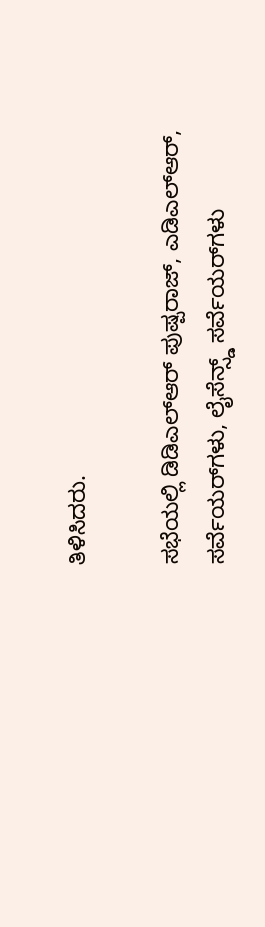ತಿಳಿಸಿದರು.

ಸಭೆಯಲ್ಲಿ ಡಿಡಿಎಲ್‌ಆರ್ ಪುಷ್ಪರಾಜ್, ಎಡಿಎಲ್‌ಆರ್, ಸರ್ವೆಯರ್‌ಗಳು, ಲೈಸೆನ್ಸ್ಡ್ ಸರ್ವೆಯರ್‌ಗಳು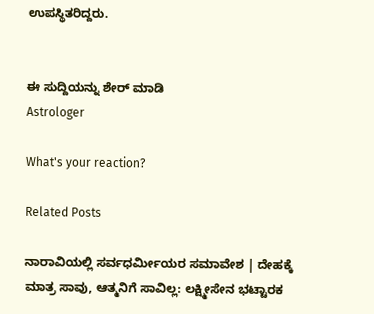ಉಪಸ್ಥಿತರಿದ್ದರು.


ಈ ಸುದ್ದಿಯನ್ನು ಶೇರ್ ಮಾಡಿ
Astrologer

What's your reaction?

Related Posts

ನಾರಾವಿಯಲ್ಲಿ ಸರ್ವಧರ್ಮೀಯರ ಸಮಾವೇಶ | ದೇಹಕ್ಕೆ ಮಾತ್ರ ಸಾವು, ಆತ್ಮನಿಗೆ ಸಾವಿಲ್ಲ: ಲಕ್ಷ್ಮೀಸೇನ ಭಟ್ಟಾರಕ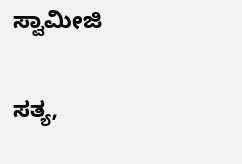ಸ್ವಾಮೀಜಿ

ಸತ್ಯ,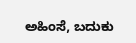ಅಹಿಂಸೆ, ಬದುಕು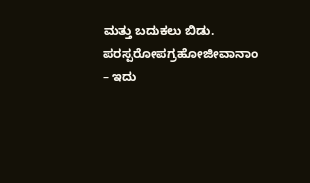ಮತ್ತು ಬದುಕಲು ಬಿಡು. ಪರಸ್ಪರೋಪಗ್ರಹೋಜೀವಾನಾಂ – ಇದು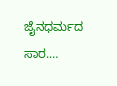ಜೈನಧರ್ಮದ ಸಾರ.…